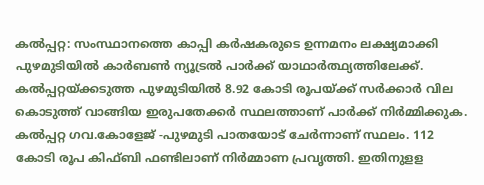കൽപ്പറ്റ: സംസ്ഥാനത്തെ കാപ്പി കർഷകരുടെ ഉന്നമനം ലക്ഷ്യമാക്കി പുഴമുടിയിൽ കാർബൺ ന്യൂട്രൽ പാർക്ക് യാഥാർത്ഥ്യത്തിലേക്ക്. കൽപ്പറ്റയ്ക്കടുത്ത പുഴമുടിയിൽ 8.92 കോടി രൂപയ്ക്ക് സർക്കാർ വില കൊടുത്ത് വാങ്ങിയ ഇരുപതേക്കർ സ്ഥലത്താണ് പാർക്ക് നിർമ്മിക്കുക. കൽപ്പറ്റ ഗവ.കോളേജ് -പുഴമുടി പാതയോട് ചേർന്നാണ് സ്ഥലം. 112 കോടി രൂപ കിഫ്ബി ഫണ്ടിലാണ് നിർമ്മാണ പ്രവൃത്തി. ഇതിനുളള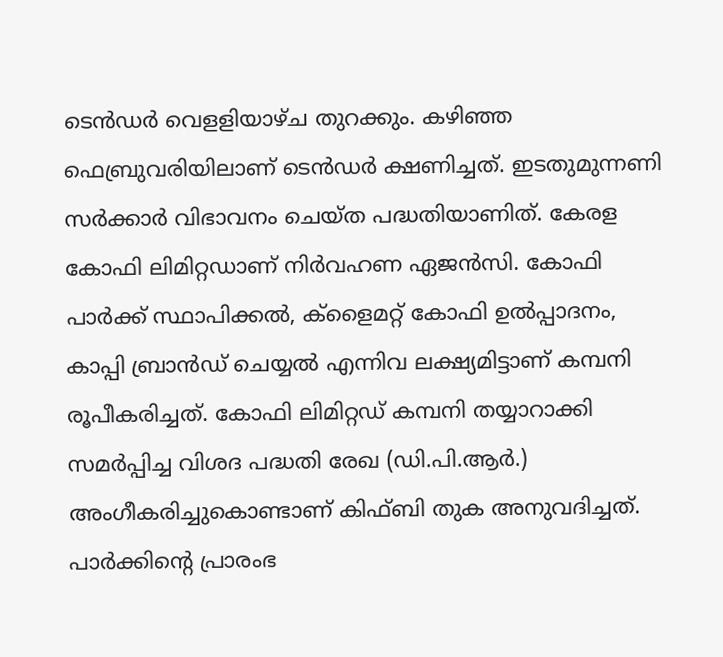ടെൻഡർ വെളളിയാഴ്ച തുറക്കും. കഴിഞ്ഞ ഫെബ്രുവരിയിലാണ് ടെൻഡർ ക്ഷണിച്ചത്. ഇടതുമുന്നണി സർക്കാർ വിഭാവനം ചെയ്ത പദ്ധതിയാണിത്. കേരള കോഫി ലിമിറ്റഡാണ് നിർവഹണ ഏജൻസി. കോഫി പാർക്ക് സ്ഥാപിക്കൽ, ക്ളൈമറ്റ് കോഫി ഉൽപ്പാദനം, കാപ്പി ബ്രാൻഡ് ചെയ്യൽ എന്നിവ ലക്ഷ്യമിട്ടാണ് കമ്പനി രൂപീകരിച്ചത്. കോഫി ലിമിറ്റഡ് കമ്പനി തയ്യാറാക്കി സമർപ്പിച്ച വിശദ പദ്ധതി രേഖ (ഡി.പി.ആർ.) അംഗീകരിച്ചുകൊണ്ടാണ് കിഫ്ബി തുക അനുവദിച്ചത്. പാർക്കിന്റെ പ്രാരംഭ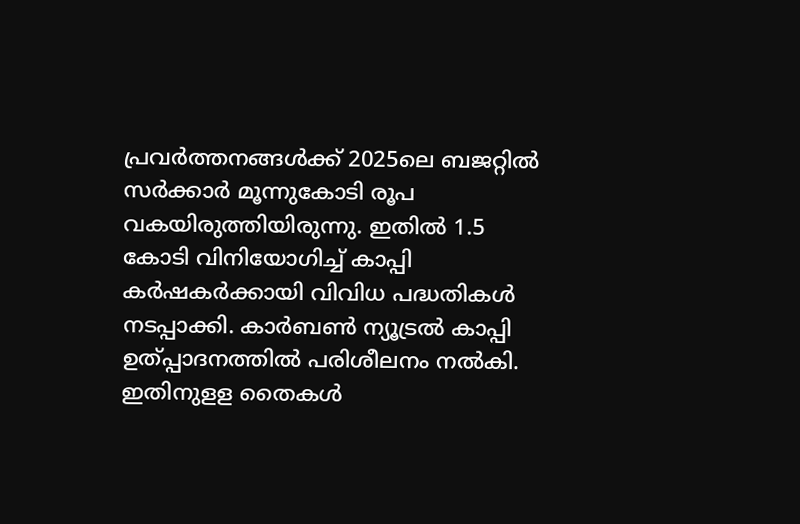പ്രവർത്തനങ്ങൾക്ക് 2025ലെ ബജറ്റിൽ സർക്കാർ മൂന്നുകോടി രൂപ വകയിരുത്തിയിരുന്നു. ഇതിൽ 1.5 കോടി വിനിയോഗിച്ച് കാപ്പി കർഷകർക്കായി വിവിധ പദ്ധതികൾ നടപ്പാക്കി. കാർബൺ ന്യൂട്രൽ കാപ്പി ഉത്പ്പാദനത്തിൽ പരിശീലനം നൽകി. ഇതിനുളള തൈകൾ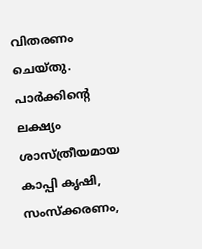വിതരണം ചെയ്തു.
പാർക്കിന്റെ ലക്ഷ്യം
ശാസ്ത്രീയമായ കാപ്പി കൃഷി, സംസ്ക്കരണം,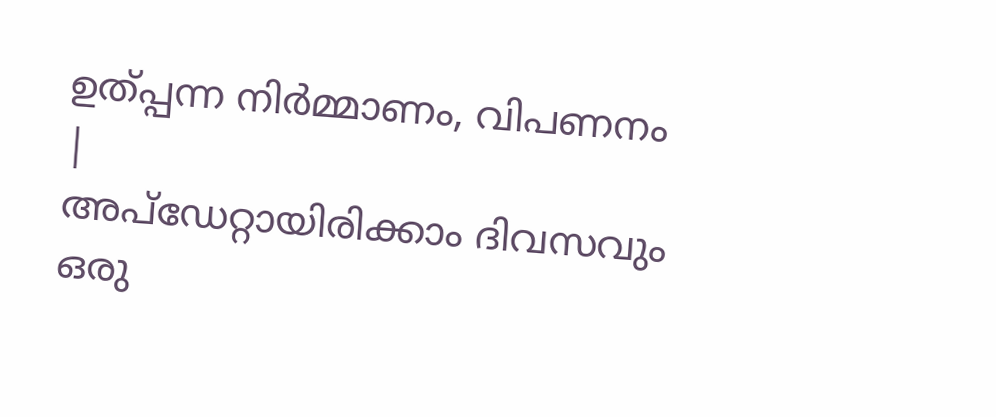ഉത്പ്പന്ന നിർമ്മാണം, വിപണനം
|
അപ്ഡേറ്റായിരിക്കാം ദിവസവും
ഒരു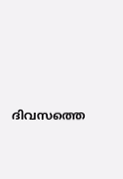ദിവസത്തെ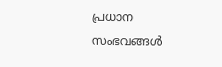പ്രധാന സംഭവങ്ങൾ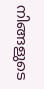നിങ്ങളുടെ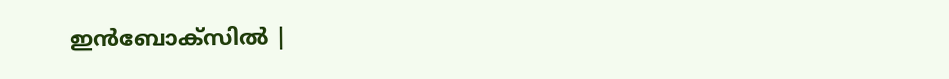ഇൻബോക്സിൽ |